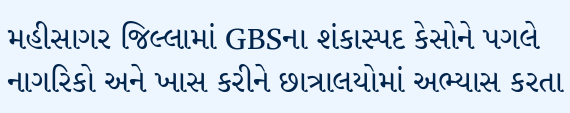મહીસાગર જિલ્લામાં GBSના શંકાસ્પદ કેસોને પગલે નાગરિકો અને ખાસ કરીને છાત્રાલયોમાં અભ્યાસ કરતા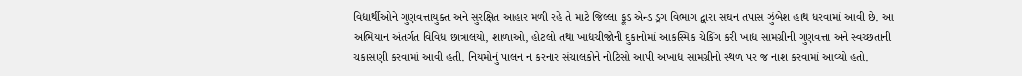વિદ્યાર્થીઓને ગુણવત્તાયુક્ત અને સુરક્ષિત આહાર મળી રહે તે માટે જિલ્લા ફૂડ એન્ડ ડ્રગ વિભાગ દ્વારા સઘન તપાસ ઝુંબેશ હાથ ધરવામાં આવી છે. આ અભિયાન અંતર્ગત વિવિધ છાત્રાલયો, શાળાઓ, હોટલો તથા ખાદ્યચીજોની દુકાનોમાં આકસ્મિક ચેકિંગ કરી ખાદ્ય સામગ્રીની ગુણવત્તા અને સ્વચ્છતાની ચકાસણી કરવામાં આવી હતી. નિયમોનું પાલન ન કરનાર સંચાલકોને નોટિસો આપી અખાદ્ય સામગ્રીનો સ્થળ પર જ નાશ કરવામાં આવ્યો હતો.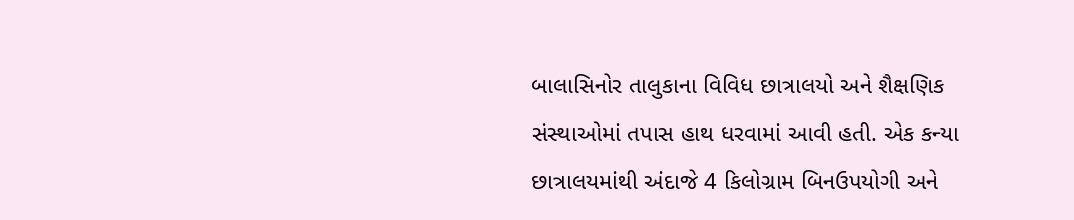બાલાસિનોર તાલુકાના વિવિધ છાત્રાલયો અને શૈક્ષણિક સંસ્થાઓમાં તપાસ હાથ ધરવામાં આવી હતી. એક કન્યા છાત્રાલયમાંથી અંદાજે 4 કિલોગ્રામ બિનઉપયોગી અને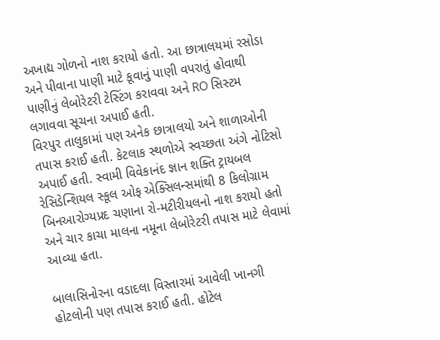અખાદ્ય ગોળનો નાશ કરાયો હતો. આ છાત્રાલયમાં રસોડા અને પીવાના પાણી માટે કૂવાનું પાણી વપરાતું હોવાથી પાણીનું લેબોરેટરી ટેસ્ટિંગ કરાવવા અને RO સિસ્ટમ લગાવવા સૂચના અપાઈ હતી.
વિરપુર તાલુકામાં પણ અનેક છાત્રાલયો અને શાળાઓની તપાસ કરાઈ હતી. કેટલાક સ્થળોએ સ્વચ્છતા અંગે નોટિસો અપાઈ હતી. સ્વામી વિવેકાનંદ જ્ઞાન શક્તિ ટ્રાયબલ રેસિડેન્શિયલ સ્કૂલ ઓફ એક્સિલન્સમાંથી 8 કિલોગ્રામ બિનઆરોગ્યપ્રદ ચણાના રો-મટીરીયલનો નાશ કરાયો હતો અને ચાર કાચા માલના નમૂના લેબોરેટરી તપાસ માટે લેવામાં આવ્યા હતા.

બાલાસિનોરના વડાદલા વિસ્તારમાં આવેલી ખાનગી હોટલોની પણ તપાસ કરાઈ હતી. હોટેલ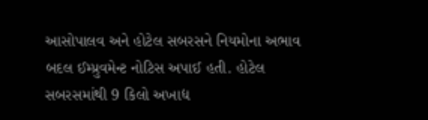આસોપાલવ અને હોટેલ સબરસને નિયમોના અભાવ બદલ ઈમ્પ્રુવમેન્ટ નોટિસ અપાઈ હતી. હોટેલ સબરસમાંથી 9 કિલો અખાદ્ય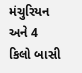મંચુરિયન અને 4 કિલો બાસી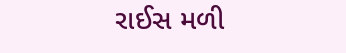રાઈસ મળી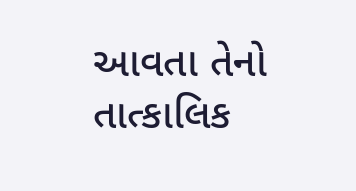આવતા તેનો તાત્કાલિક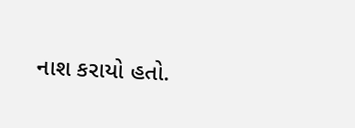નાશ કરાયો હતો.